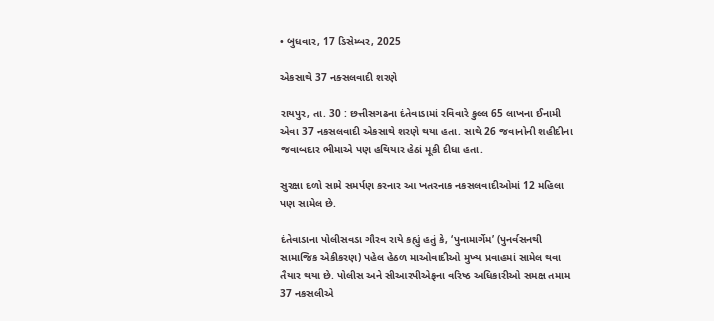• બુધવાર, 17 ડિસેમ્બર, 2025

એકસાથે 37 નક્સલવાદી શરણે

રાયપુર, તા. 30 : છત્તીસગઢના દંતેવાડામાં રવિવારે કુલ્લ 65 લાખના ઈનામી એવા 37 નકસલવાદી એકસાથે શરણે થયા હતા. સાથે 26 જવાનોની શહીદીના જવાબદાર ભીમાએ પણ હથિયાર હેઠાં મૂકી દીધા હતા.

સુરક્ષા દળો સામે સમર્પણ કરનાર આ ખતરનાક નકસલવાદીઓમાં 12 મહિલા પણ સામેલ છે.

દંતેવાડાના પોલીસવડા ગૌરવ રાયે કહ્યું હતું કે, ‘પુનામાર્ગેમ’ (પુનર્વસનથી સામાજિક એકીકરણ) પહેલ હેઠળ માઓવાદીઓ મુખ્ય પ્રવાહમાં સામેલ થવા તૈયાર થયા છે. પોલીસ અને સીઆરપીએફના વરિષ્ઠ અધિકારીઓ સમક્ષ તમામ 37 નકસલીએ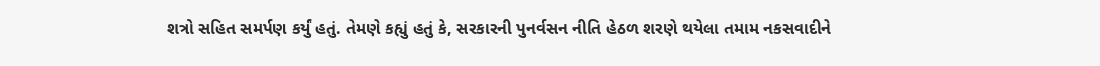શત્રો સહિત સમર્પણ કર્યું હતું. તેમણે કહ્યું હતું કે, સરકારની પુનર્વસન નીતિ હેઠળ શરણે થયેલા તમામ નકસવાદીને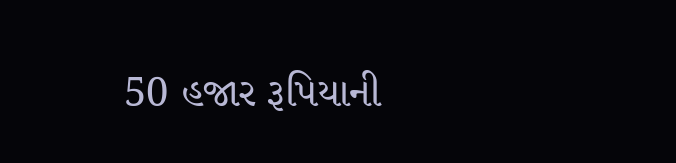50 હજાર રૂપિયાની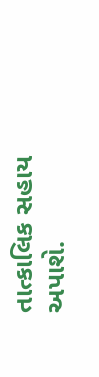તાત્કાલિક સહાય અપાશે.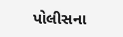પોલીસના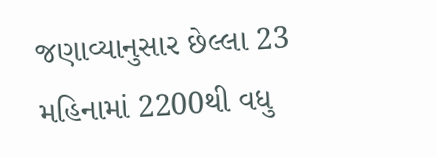જણાવ્યાનુસાર છેલ્લા 23 મહિનામાં 2200થી વધુ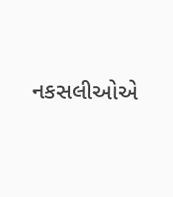નકસલીઓએ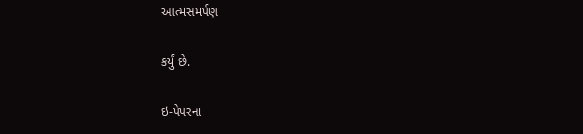આત્મસમર્પણ

કર્યું છે.

ઇ-પેપરના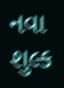નવા શુલ્ક